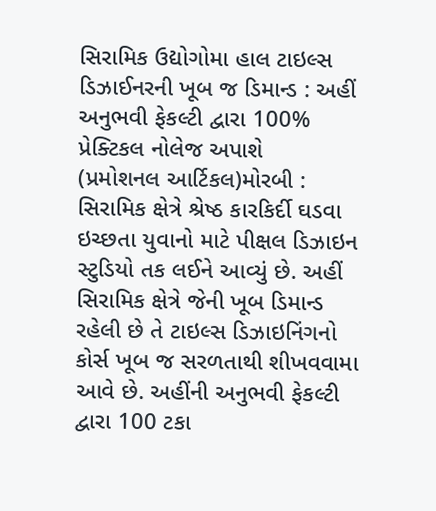સિરામિક ઉદ્યોગોમા હાલ ટાઇલ્સ ડિઝાઈનરની ખૂબ જ ડિમાન્ડ : અહીં અનુભવી ફેકલ્ટી દ્વારા 100% પ્રેક્ટિકલ નોલેજ અપાશે
(પ્રમોશનલ આર્ટિકલ)મોરબી : સિરામિક ક્ષેત્રે શ્રેષ્ઠ કારકિર્દી ઘડવા ઇચ્છતા યુવાનો માટે પીક્ષલ ડિઝાઇન સ્ટુડિયો તક લઈને આવ્યું છે. અહીં સિરામિક ક્ષેત્રે જેની ખૂબ ડિમાન્ડ રહેલી છે તે ટાઇલ્સ ડિઝાઇનિંગનો કોર્સ ખૂબ જ સરળતાથી શીખવવામા આવે છે. અહીંની અનુભવી ફેકલ્ટી દ્વારા 100 ટકા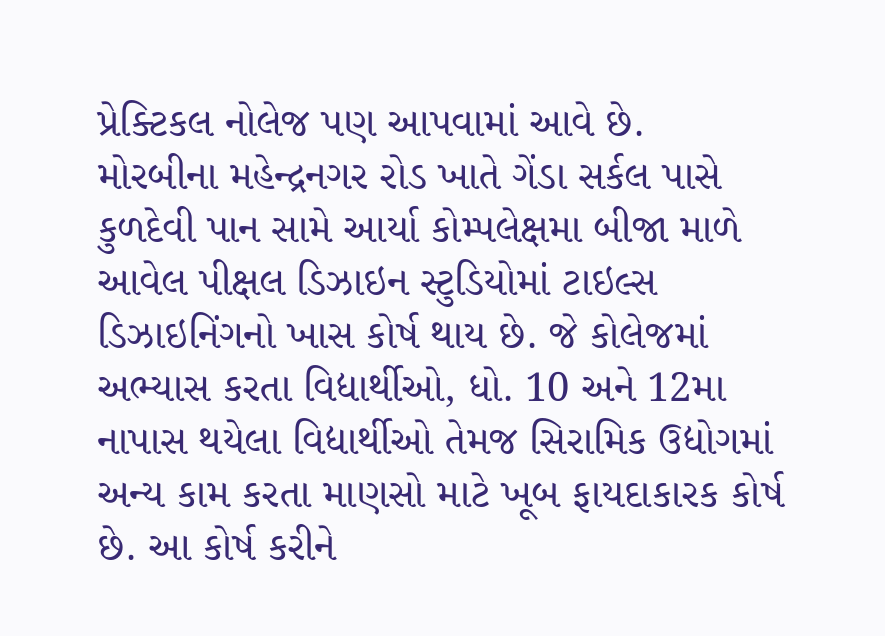પ્રેક્ટિકલ નોલેજ પણ આપવામાં આવે છે.
મોરબીના મહેન્દ્રનગર રોડ ખાતે ગેંડા સર્કલ પાસે કુળદેવી પાન સામે આર્યા કોમ્પલેક્ષમા બીજા માળે આવેલ પીક્ષલ ડિઝાઇન સ્ટુડિયોમાં ટાઇલ્સ ડિઝાઇનિંગનો ખાસ કોર્ષ થાય છે. જે કોલેજમાં અભ્યાસ કરતા વિદ્યાર્થીઓ, ધો. 10 અને 12મા નાપાસ થયેલા વિદ્યાર્થીઓ તેમજ સિરામિક ઉદ્યોગમાં અન્ય કામ કરતા માણસો માટે ખૂબ ફાયદાકારક કોર્ષ છે. આ કોર્ષ કરીને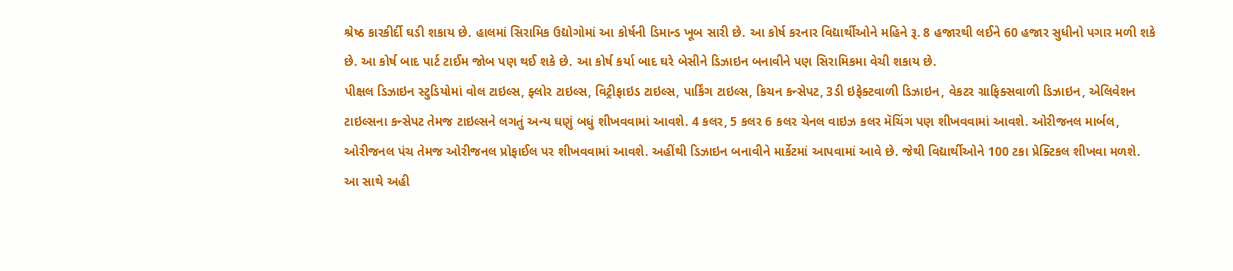શ્રેષ્ઠ કારકીર્દી ઘડી શકાય છે. હાલમાં સિરામિક ઉદ્યોગોમાં આ કોર્ષની ડિમાન્ડ ખૂબ સારી છે. આ કોર્ષ કરનાર વિદ્યાર્થીઓને મહિને રૂ. 8 હજારથી લઈને 60 હજાર સુધીનો પગાર મળી શકે છે. આ કોર્ષ બાદ પાર્ટ ટાઈમ જોબ પણ થઈ શકે છે. આ કોર્ષ કર્યા બાદ ઘરે બેસીને ડિઝાઇન બનાવીને પણ સિરામિકમા વેચી શકાય છે.
પીક્ષલ ડિઝાઇન સ્ટુડિયોમાં વોલ ટાઇલ્સ, ફ્લોર ટાઇલ્સ, વિટ્રીફાઇડ ટાઇલ્સ, પાર્કિંગ ટાઇલ્સ, કિચન કન્સેપટ, 3ડી ઇફેક્ટવાળી ડિઝાઇન, વેકટર ગ્રાફિક્સવાળી ડિઝાઇન, એલિવેશન ટાઇલ્સના કન્સેપટ તેમજ ટાઇલ્સને લગતું અન્ય ઘણું બધું શીખવવામાં આવશે. 4 કલર, 5 કલર 6 કલર ચેનલ વાઇઝ કલર મૅચિંગ પણ શીખવવામાં આવશે. ઓરીજનલ માર્બલ, ઓરીજનલ પંચ તેમજ ઓરીજનલ પ્રોફાઈલ પર શીખવવામાં આવશે. અહીંથી ડિઝાઇન બનાવીને માર્કેટમાં આપવામાં આવે છે. જેથી વિદ્યાર્થીઓને 100 ટકા પ્રેક્ટિકલ શીખવા મળશે. આ સાથે અહી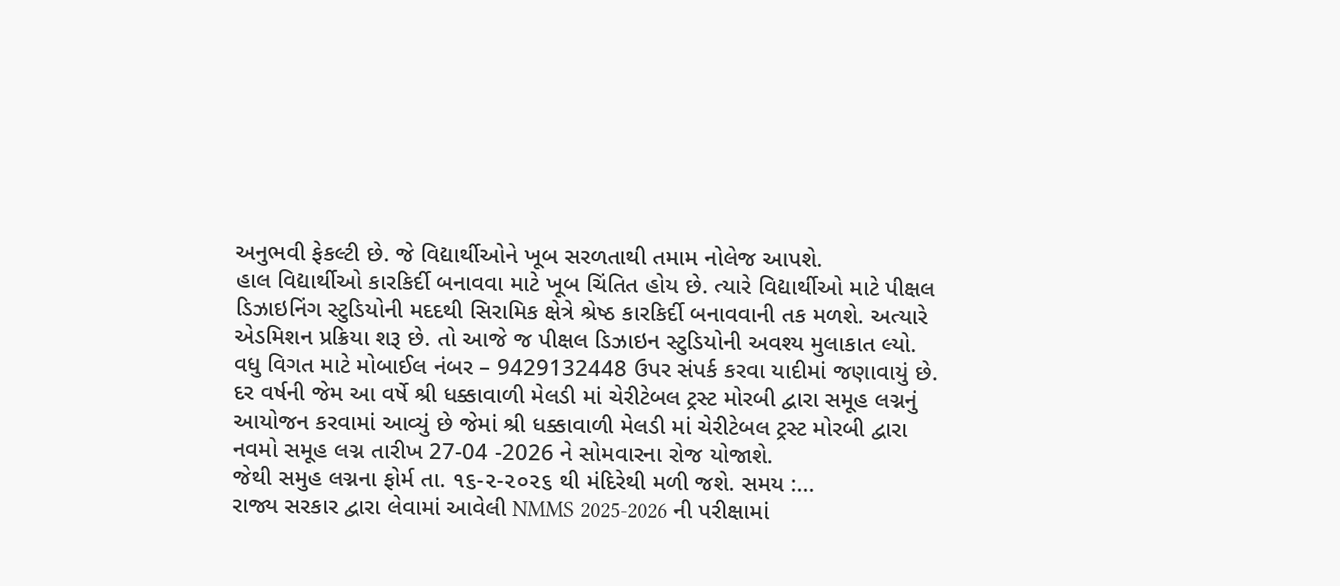અનુભવી ફેકલ્ટી છે. જે વિદ્યાર્થીઓને ખૂબ સરળતાથી તમામ નોલેજ આપશે.
હાલ વિદ્યાર્થીઓ કારકિર્દી બનાવવા માટે ખૂબ ચિંતિત હોય છે. ત્યારે વિદ્યાર્થીઓ માટે પીક્ષલ ડિઝાઇનિંગ સ્ટુડિયોની મદદથી સિરામિક ક્ષેત્રે શ્રેષ્ઠ કારકિર્દી બનાવવાની તક મળશે. અત્યારે એડમિશન પ્રક્રિયા શરૂ છે. તો આજે જ પીક્ષલ ડિઝાઇન સ્ટુડિયોની અવશ્ય મુલાકાત લ્યો. વધુ વિગત માટે મોબાઈલ નંબર – 9429132448 ઉપર સંપર્ક કરવા યાદીમાં જણાવાયું છે.
દર વર્ષની જેમ આ વર્ષે શ્રી ધક્કાવાળી મેલડી માં ચેરીટેબલ ટ્રસ્ટ મોરબી દ્વારા સમૂહ લગ્નનું આયોજન કરવામાં આવ્યું છે જેમાં શ્રી ધક્કાવાળી મેલડી માં ચેરીટેબલ ટ્રસ્ટ મોરબી દ્વારા નવમો સમૂહ લગ્ન તારીખ 27-04 -2026 ને સોમવારના રોજ યોજાશે.
જેથી સમુહ લગ્નના ફોર્મ તા. ૧૬-૨-૨૦૨૬ થી મંદિરેથી મળી જશે. સમય :...
રાજ્ય સરકાર દ્વારા લેવામાં આવેલી NMMS 2025-2026 ની પરીક્ષામાં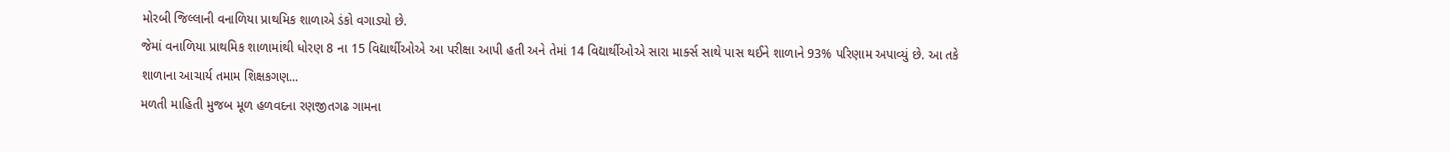મોરબી જિલ્લાની વનાળિયા પ્રાથમિક શાળાએ ડંકો વગાડ્યો છે.
જેમાં વનાળિયા પ્રાથમિક શાળામાંથી ધોરણ 8 ના 15 વિદ્યાર્થીઓએ આ પરીક્ષા આપી હતી અને તેમાં 14 વિદ્યાર્થીઓએ સારા માર્ક્સ સાથે પાસ થઈને શાળાને 93% પરિણામ અપાવ્યું છે. આ તકે શાળાના આચાર્ય તમામ શિક્ષકગણ...
મળતી માહિતી મુજબ મૂળ હળવદના રણજીતગઢ ગામના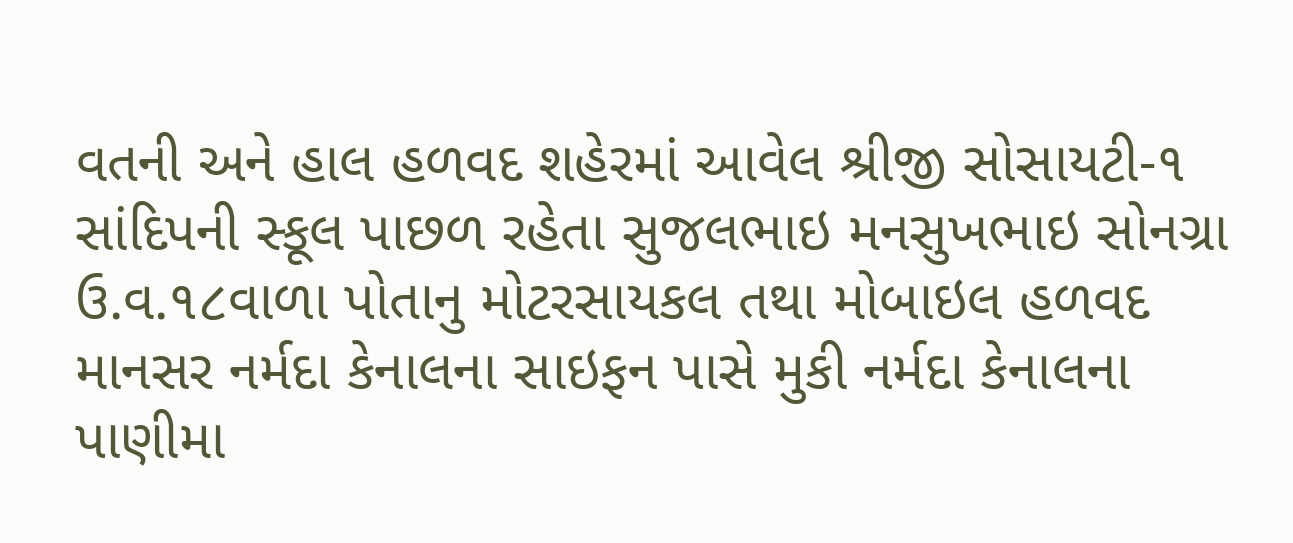વતની અને હાલ હળવદ શહેરમાં આવેલ શ્રીજી સોસાયટી-૧ સાંદિપની સ્કૂલ પાછળ રહેતા સુજલભાઇ મનસુખભાઇ સોનગ્રા ઉ.વ.૧૮વાળા પોતાનુ મોટરસાયકલ તથા મોબાઇલ હળવદ માનસર નર્મદા કેનાલના સાઇફન પાસે મુકી નર્મદા કેનાલના પાણીમા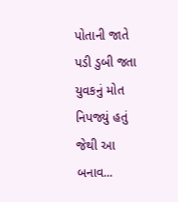પોતાની જાતે પડી ડુબી જતા યુવકનું મોત નિપજ્યું હતું જેથી આ બનાવ...